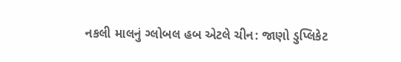નકલી માલનું ગ્લોબલ હબ એટલે ચીન: જાણો ડુપ્લિકેટ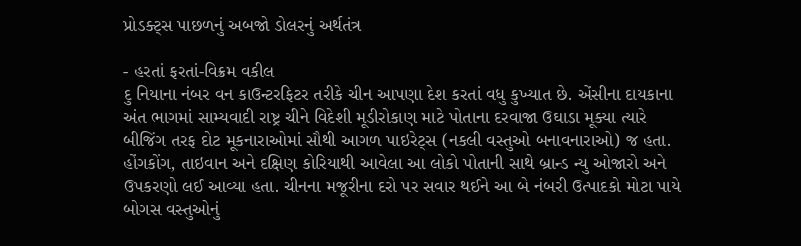પ્રોડક્ટ્સ પાછળનું અબજો ડોલરનું અર્થતંત્ર

- હરતાં ફરતાં-વિક્રમ વકીલ
દુ નિયાના નંબર વન કાઉન્ટરફિટર તરીકે ચીન આપણા દેશ કરતાં વધુ કુખ્યાત છે. એંસીના દાયકાના અંત ભાગમાં સામ્યવાદી રાષ્ટ્ર ચીને વિદેશી મૂડીરોકાણ માટે પોતાના દરવાજા ઉઘાડા મૂક્યા ત્યારે બીજિંગ તરફ દોટ મૂકનારાઓમાં સૌથી આગળ પાઇરેટ્સ (નકલી વસ્તુઓ બનાવનારાઓ) જ હતા. હોંગકોંગ, તાઇવાન અને દક્ષિણ કોરિયાથી આવેલા આ લોકો પોતાની સાથે બ્રાન્ડ ન્યુ ઓજારો અને ઉપકરણો લઈ આવ્યા હતા. ચીનના મજૂરીના દરો પર સવાર થઈને આ બે નંબરી ઉત્પાદકો મોટા પાયે બોગસ વસ્તુઓનું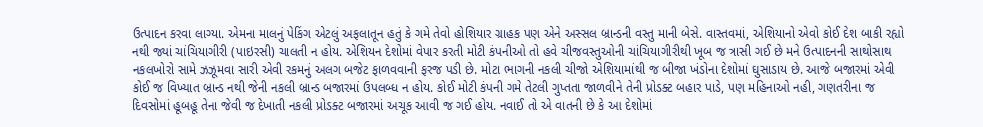ઉત્પાદન કરવા લાગ્યા. એમના માલનું પેકિંગ એટલું અફલાતૂન હતું કે ગમે તેવો હોશિયાર ગ્રાહક પણ એને અસ્સલ બ્રાન્ડની વસ્તુ માની બેસે. વાસ્તવમાં, એશિયાનો એવો કોઈ દેશ બાકી રહ્યો નથી જ્યાં ચાંચિયાગીરી (પાઇરસી) ચાલતી ન હોય. એશિયન દેશોમાં વેપાર કરતી મોટી કંપનીઓ તો હવે ચીજવસ્તુઓની ચાંચિયાગીરીથી ખૂબ જ ત્રાસી ગઈ છે મને ઉત્પાદનની સાથોસાથ નકલખોરો સામે ઝઝૂમવા સારી એવી રકમનું અલગ બજેટ ફાળવવાની ફરજ પડી છે. મોટા ભાગની નકલી ચીજો એશિયામાંથી જ બીજા ખંડોના દેશોમાં ઘુસાડાય છે. આજે બજારમાં એવી કોઈ જ વિખ્યાત બ્રાન્ડ નથી જેની નકલી બ્રાન્ડ બજારમાં ઉપલબ્ધ ન હોય. કોઈ મોટી કંપની ગમે તેટલી ગુપ્તતા જાળવીને તેની પ્રોડક્ટ બહાર પાડે, પણ મહિનાઓ નહી, ગણતરીના જ દિવસોમાં હૂબહૂ તેના જેવી જ દેખાતી નકલી પ્રોડક્ટ બજારમાં અચૂક આવી જ ગઈ હોય. નવાઈ તો એ વાતની છે કે આ દેશોમાં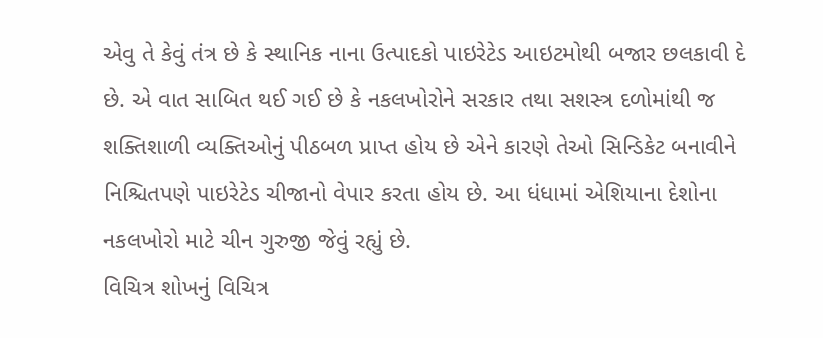એવુ તે કેવું તંત્ર છે કે સ્થાનિક નાના ઉત્પાદકો પાઇરેટેડ આઇટમોથી બજાર છલકાવી દે છે. એ વાત સાબિત થઈ ગઈ છે કે નકલખોરોને સરકાર તથા સશસ્ત્ર દળોમાંથી જ શક્તિશાળી વ્યક્તિઓનું પીઠબળ પ્રાપ્ત હોય છે એને કારણે તેઓ સિન્ડિકેટ બનાવીને નિશ્ચિતપણે પાઇરેટેડ ચીજાનો વેપાર કરતા હોય છે. આ ધંધામાં એશિયાના દેશોના નકલખોરો માટે ચીન ગુરુજી જેવું રહ્યું છે.
વિચિત્ર શોખનું વિચિત્ર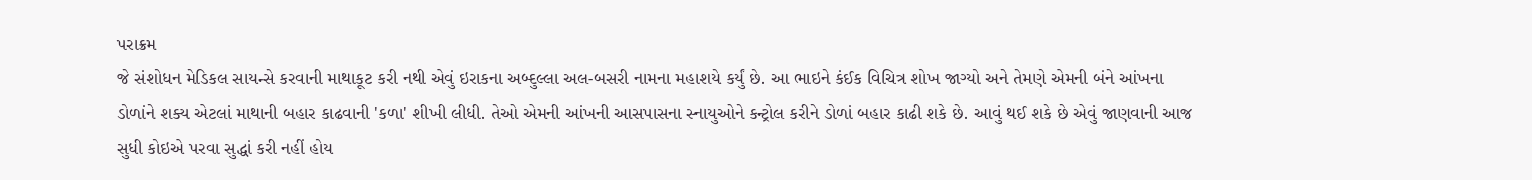પરાક્રમ
જે સંશોધન મેડિકલ સાયન્સે કરવાની માથાકૂટ કરી નથી એવું ઇરાકના અબ્દુલ્લા અલ-બસરી નામના મહાશયે કર્યું છે. આ ભાઇને કંઈક વિચિત્ર શોખ જાગ્યો અને તેમણે એમની બંને આંખના ડોળાંને શક્ય એટલાં માથાની બહાર કાઢવાની 'કળા' શીખી લીધી. તેઓ એમની આંખની આસપાસના સ્નાયુઓને કન્ટ્રોલ કરીને ડોળાં બહાર કાઢી શકે છે. આવું થઈ શકે છે એવું જાણવાની આજ સુધી કોઇએ પરવા સુદ્ધાં કરી નહીં હોય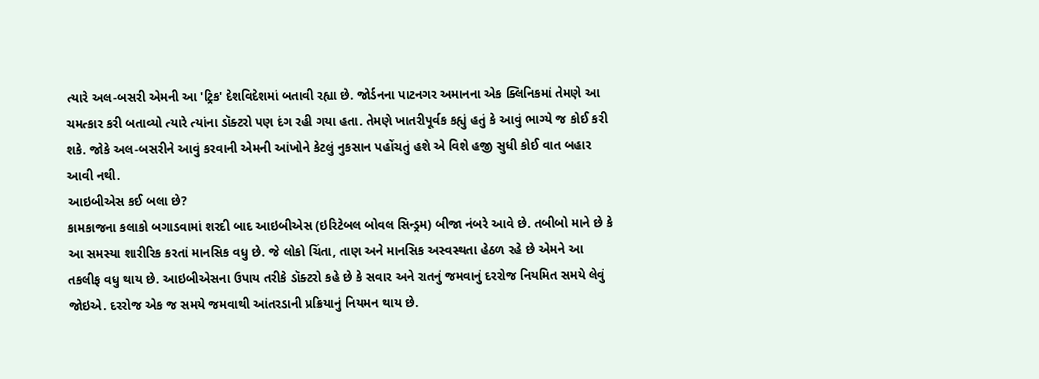ત્યારે અલ-બસરી એમની આ 'ટ્રિક' દેશવિદેશમાં બતાવી રહ્યા છે. જોર્ડનના પાટનગર અમાનના એક ક્લિનિકમાં તેમણે આ ચમત્કાર કરી બતાવ્યો ત્યારે ત્યાંના ડૉક્ટરો પણ દંગ રહી ગયા હતા. તેમણે ખાતરીપૂર્વક કહ્યું હતું કે આવું ભાગ્યે જ કોઈ કરી શકે. જોકે અલ-બસરીને આવું કરવાની એમની આંખોને કેટલું નુકસાન પહોંચતું હશે એ વિશે હજી સુધી કોઈ વાત બહાર આવી નથી.
આઇબીએસ કઈ બલા છે?
કામકાજના કલાકો બગાડવામાં શરદી બાદ આઇબીએસ (ઇરિટેબલ બોવલ સિન્ડ્રમ) બીજા નંબરે આવે છે. તબીબો માને છે કે આ સમસ્યા શારીરિક કરતાં માનસિક વધુ છે. જે લોકો ચિંતા, તાણ અને માનસિક અસ્વસ્થતા હેઠળ રહે છે એમને આ તકલીફ વધુ થાય છે. આઇબીએસના ઉપાય તરીકે ડૉક્ટરો કહે છે કે સવાર અને રાતનું જમવાનું દરરોજ નિયમિત સમયે લેવું જોઇએ. દરરોજ એક જ સમયે જમવાથી આંતરડાની પ્રક્રિયાનું નિયમન થાય છે.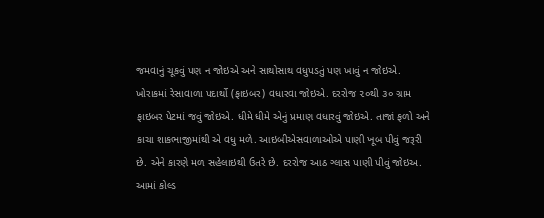જમવાનું ચૂકવું પણ ન જોઇએ અને સાથોસાથ વધુપડતું પણ ખાવું ન જોઇએ. ખોરાકમાં રેસાવાળા પદાર્થો (ફાઇબર) વધારવા જોઇએ. દરરોજ ૨૦થી ૩૦ ગ્રામ ફાઇબર પેટમાં જવું જોઇએ. ધીમે ધીમે એનું પ્રમાણ વધારવું જોઇએ. તાજાં ફળો અને કાચા શાકભાજીમાંથી એ વધુ મળે. આઇબીએસવાળાઓએ પાણી ખૂબ પીવું જરૂરી છે. એને કારણે મળ સહેલાઇથી ઉતરે છે. દરરોજ આઠ ગ્લાસ પાણી પીવું જોઇઅ. આમાં કોલ્ડ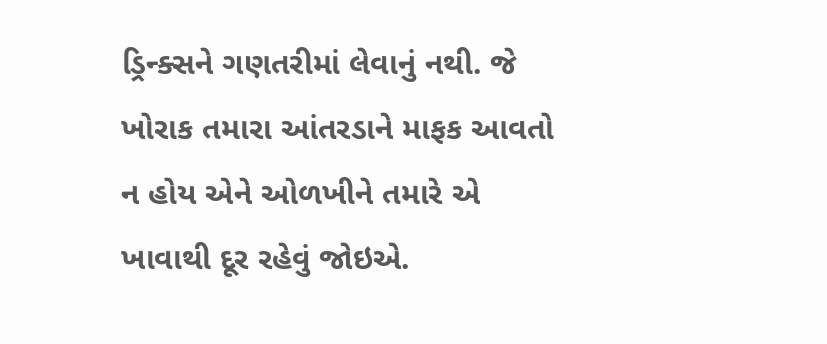ડ્રિન્ક્સને ગણતરીમાં લેવાનું નથી. જે ખોરાક તમારા આંતરડાને માફક આવતો ન હોય એને ઓળખીને તમારે એ ખાવાથી દૂર રહેવું જોઇએ.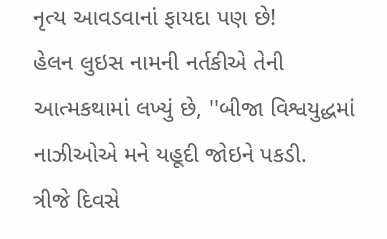નૃત્ય આવડવાનાં ફાયદા પણ છે!
હેલન લુઇસ નામની નર્તકીએ તેની આત્મકથામાં લખ્યું છે, ''બીજા વિશ્વયુદ્ધમાં નાઝીઓએ મને યહૂદી જોઇને પકડી.
ત્રીજે દિવસે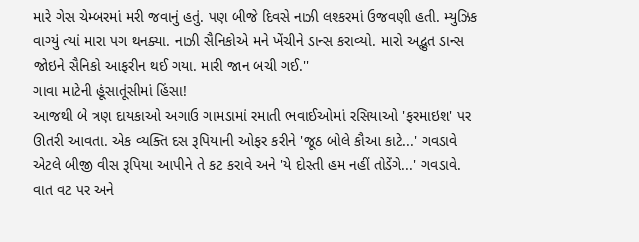મારે ગેસ ચેમ્બરમાં મરી જવાનું હતું. પણ બીજે દિવસે નાઝી લશ્કરમાં ઉજવણી હતી. મ્યુઝિક વાગ્યું ત્યાં મારા પગ થનક્યા. નાઝી સૈનિકોએ મને ખેંચીને ડાન્સ કરાવ્યો. મારો અદ્ભુત ડાન્સ જોઇને સૈનિકો આફરીન થઈ ગયા. મારી જાન બચી ગઈ.''
ગાવા માટેની હૂંસાતૂંસીમાં હિંસા!
આજથી બે ત્રણ દાયકાઓ અગાઉ ગામડામાં રમાતી ભવાઈઓમાં રસિયાઓ 'ફરમાઇશ' પર ઊતરી આવતા. એક વ્યક્તિ દસ રૂપિયાની ઓફર કરીને 'જૂઠ બોલે કૌઆ કાટે...' ગવડાવે એટલે બીજી વીસ રૂપિયા આપીને તે કટ કરાવે અને 'યે દોસ્તી હમ નહીં તોડેંગે...' ગવડાવે. વાત વટ પર અને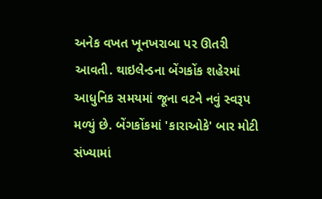અનેક વખત ખૂનખરાબા પર ઊતરી આવતી. થાઇલેન્ડના બેંગકોંક શહેરમાં આધુનિક સમયમાં જૂના વટને નવું સ્વરૂપ મળ્યું છે. બેંગકોંકમાં 'કારાઓકે' બાર મોટી સંખ્યામાં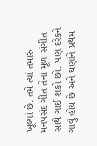ખૂલ્યાં છે. તમે ત્યાં તમારું મનપસંદ ગીત તેના મૂળ સંગીત સાથે ગાઈ શકો છો. પણ દરેકને ગાવું હોય છે અને ઘણાંને પ્રથમ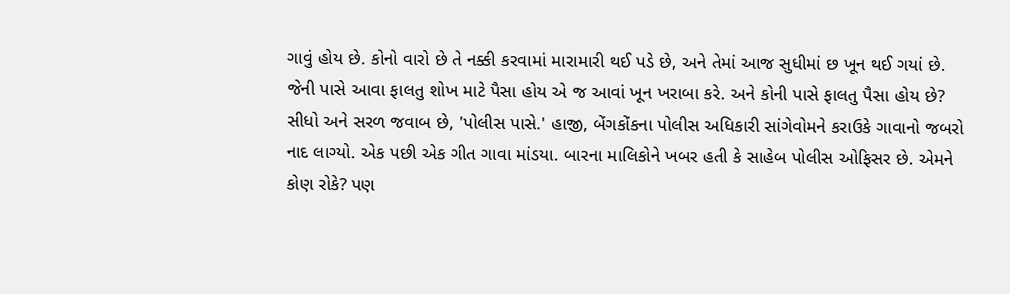ગાવું હોય છે. કોનો વારો છે તે નક્કી કરવામાં મારામારી થઈ પડે છે, અને તેમાં આજ સુધીમાં છ ખૂન થઈ ગયાં છે. જેની પાસે આવા ફાલતુ શોખ માટે પૈસા હોય એ જ આવાં ખૂન ખરાબા કરે. અને કોની પાસે ફાલતુ પૈસા હોય છે? સીધો અને સરળ જવાબ છે, 'પોલીસ પાસે.' હાજી, બેંગકોંકના પોલીસ અધિકારી સાંગેવોમને કરાઉકે ગાવાનો જબરો નાદ લાગ્યો. એક પછી એક ગીત ગાવા માંડયા. બારના માલિકોને ખબર હતી કે સાહેબ પોલીસ ઓફિસર છે. એમને કોણ રોકે? પણ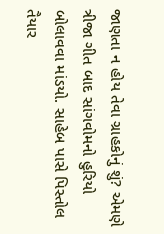જાણતા ન હોય તેવા ગ્રાહકોનું શું? એમણે ત્રીજા ગીત બાદ સાંગવોમનો હુરિયો બોલાવવા માંડયો. સાહેબ પાસે પિસ્તોલ તૈયાર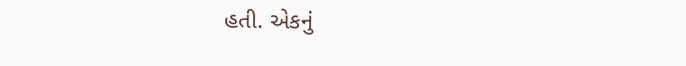હતી. એકનું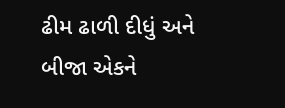ઢીમ ઢાળી દીધું અને બીજા એકને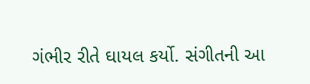ગંભીર રીતે ઘાયલ કર્યો. સંગીતની આ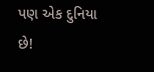પણ એક દુનિયા છે!